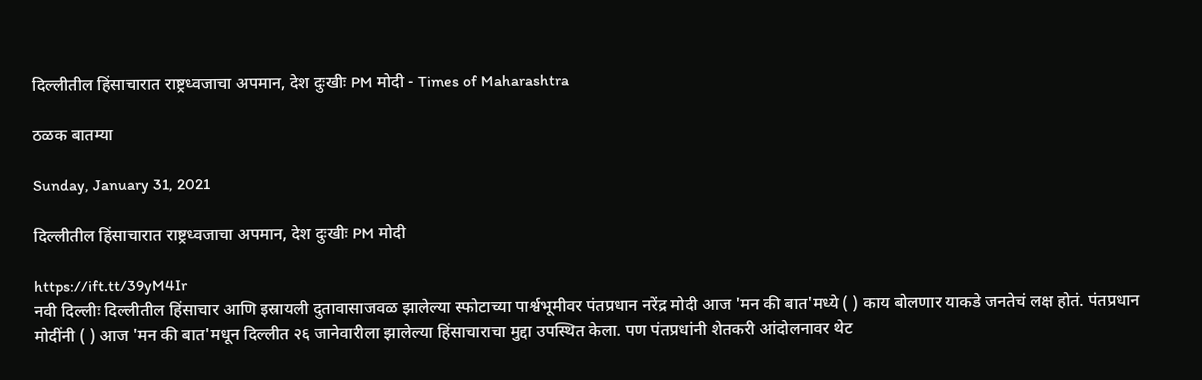दिल्लीतील हिंसाचारात राष्ट्रध्वजाचा अपमान, देश दुःखीः PM मोदी - Times of Maharashtra

ठळक बातम्या

Sunday, January 31, 2021

दिल्लीतील हिंसाचारात राष्ट्रध्वजाचा अपमान, देश दुःखीः PM मोदी

https://ift.tt/39yM4Ir
नवी दिल्लीः दिल्लीतील हिंसाचार आणि इस्रायली दुतावासाजवळ झालेल्या स्फोटाच्या पार्श्वभूमीवर पंतप्रधान नरेंद्र मोदी आज 'मन की बात'मध्ये ( ) काय बोलणार याकडे जनतेचं लक्ष होतं. पंतप्रधान मोदींनी ( ) आज 'मन की बात'मधून दिल्लीत २६ जानेवारीला झालेल्या हिंसाचाराचा मुद्दा उपस्थित केला. पण पंतप्रधांनी शेतकरी आंदोलनावर थेट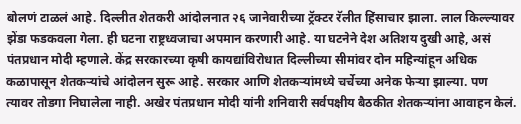बोलणं टाळलं आहे. दिल्लीत शेतकरी आंदोलनात २६ जानेवारीच्या ट्रॅक्टर रॅलीत हिंसाचार झाला. लाल किल्ल्यावर झेंडा फडकवला गेला. ही घटना राष्ट्रध्वजाचा अपमान करणारी आहे. या घटनेने देश अतिशय दुखी आहे, असं पंतप्रधान मोदी म्हणाले. केंद्र सरकारच्या कृषी कायद्यांविरोधात दिल्लीच्या सीमांवर दोन महिन्यांहून अधिक कळापासून शेतकऱ्यांचे आंदोलन सुरू आहे. सरकार आणि शेतकऱ्यांमध्ये चर्चेच्या अनेक फेऱ्या झाल्या. पण त्यावर तोडगा निघालेला नाही. अखेर पंतप्रधान मोदी यांनी शनिवारी सर्वपक्षीय बैठकीत शेतकऱ्यांना आवाहन केलं.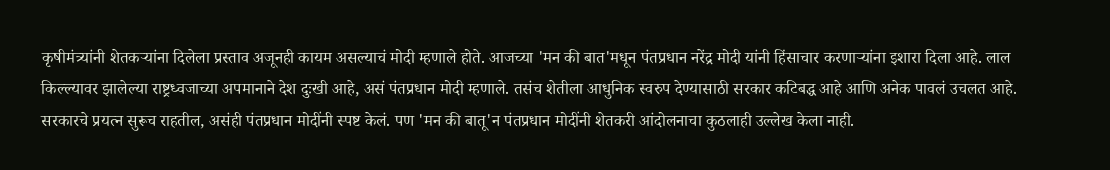कृषीमंत्र्यांनी शेतकऱ्यांना दिलेला प्रस्ताव अजूनही कायम असल्याचं मोदी म्हणाले होते. आजच्या 'मन की बात'मधून पंतप्रधान नरेंद्र मोदी यांनी हिंसाचार करणाऱ्यांना इशारा दिला आहे. लाल किल्ल्यावर झालेल्या राष्ट्रध्वजाच्या अपमानाने देश दुःखी आहे, असं पंतप्रधान मोदी म्हणाले. तसंच शेतीला आधुनिक स्वरुप देण्यासाठी सरकार कटिबद्ध आहे आणि अनेक पावलं उचलत आहे. सरकारचे प्रयत्न सुरूच राहतील, असंही पंतप्रधान मोदींनी स्पष्ट केलं. पण 'मन की बातू'न पंतप्रधान मोदींनी शेतकरी आंदोलनाचा कुठलाही उल्लेख केला नाही.